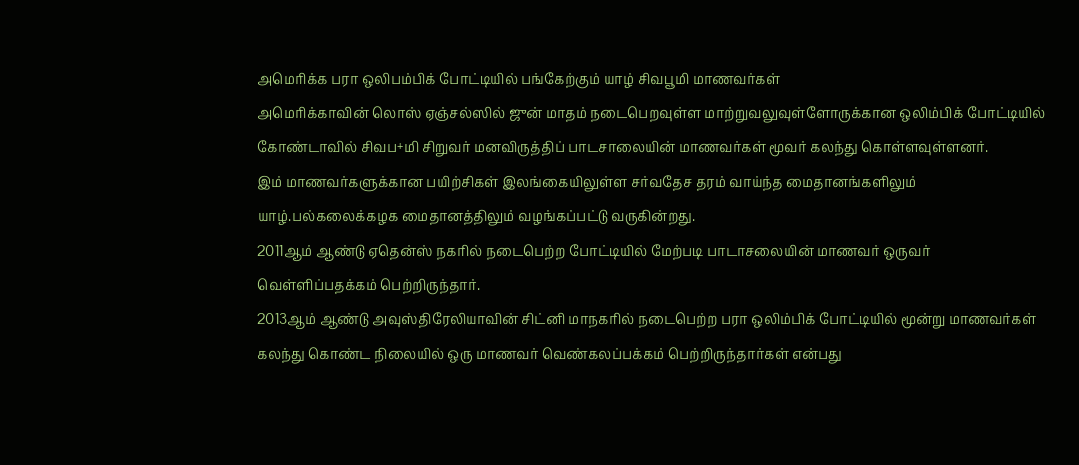அமெரிக்க பரா ஒலிபம்பிக் போட்டியில் பங்கேற்கும் யாழ் சிவபூமி மாணவர்கள்
அமெரிக்காவின் லொஸ் ஏஞ்சல்ஸில் ஜுன் மாதம் நடைபெறவுள்ள மாற்றுவலுவுள்ளோருக்கான ஒலிம்பிக் போட்டியில் கோண்டாவில் சிவப+மி சிறுவர் மனவிருத்திப் பாடசாலையின் மாணவர்கள் மூவர் கலந்து கொள்ளவுள்ளனர்.
இம் மாணவர்களுக்கான பயிற்சிகள் இலங்கையிலுள்ள சர்வதேச தரம் வாய்ந்த மைதானங்களிலும் யாழ்.பல்கலைக்கழக மைதானத்திலும் வழங்கப்பட்டு வருகின்றது.
2011ஆம் ஆண்டு ஏதென்ஸ் நகரில் நடைபெற்ற போட்டியில் மேற்படி பாடாசலையின் மாணவர் ஒருவர் வெள்ளிப்பதக்கம் பெற்றிருந்தார்.
2013ஆம் ஆண்டு அவுஸ்திரேலியாவின் சிட்னி மாநகரில் நடைபெற்ற பரா ஒலிம்பிக் போட்டியில் மூன்று மாணவர்கள் கலந்து கொண்ட நிலையில் ஒரு மாணவர் வெண்கலப்பக்கம் பெற்றிருந்தார்கள் என்பது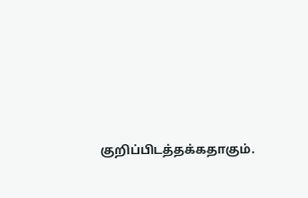குறிப்பிடத்தக்கதாகும்.